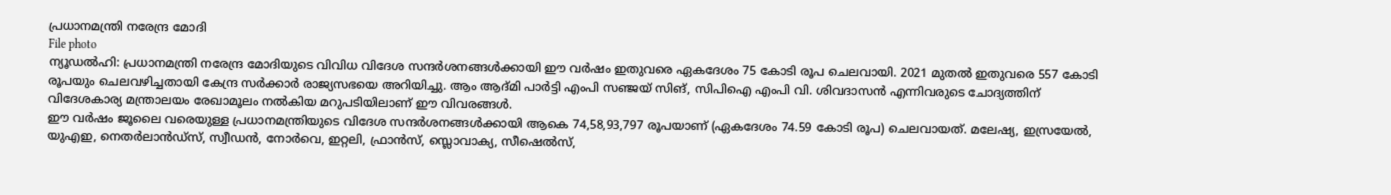പ്രധാനമന്ത്രി നരേന്ദ്ര മോദി
File photo
ന്യൂഡൽഹി: പ്രധാനമന്ത്രി നരേന്ദ്ര മോദിയുടെ വിവിധ വിദേശ സന്ദർശനങ്ങൾക്കായി ഈ വർഷം ഇതുവരെ ഏകദേശം 75 കോടി രൂപ ചെലവായി. 2021 മുതൽ ഇതുവരെ 557 കോടി രൂപയും ചെലവഴിച്ചതായി കേന്ദ്ര സർക്കാർ രാജ്യസഭയെ അറിയിച്ചു. ആം ആദ്മി പാർട്ടി എംപി സഞ്ജയ് സിങ്, സിപിഐ എംപി വി. ശിവദാസൻ എന്നിവരുടെ ചോദ്യത്തിന് വിദേശകാര്യ മന്ത്രാലയം രേഖാമൂലം നൽകിയ മറുപടിയിലാണ് ഈ വിവരങ്ങൾ.
ഈ വർഷം ജൂലൈ വരെയുള്ള പ്രധാനമന്ത്രിയുടെ വിദേശ സന്ദർശനങ്ങൾക്കായി ആകെ 74,58,93,797 രൂപയാണ് (ഏകദേശം 74.59 കോടി രൂപ) ചെലവായത്. മലേഷ്യ, ഇസ്രയേൽ, യുഎഇ, നെതർലാൻഡ്സ്, സ്വീഡൻ, നോർവെ, ഇറ്റലി, ഫ്രാൻസ്, സ്ലൊവാക്യ, സീഷെൽസ്,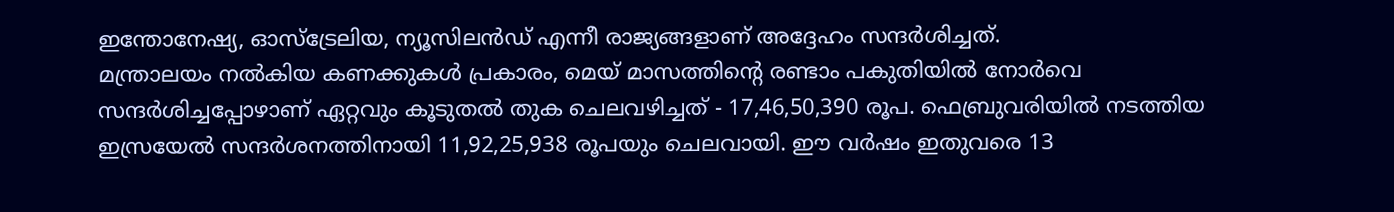ഇന്തോനേഷ്യ, ഓസ്ട്രേലിയ, ന്യൂസിലൻഡ് എന്നീ രാജ്യങ്ങളാണ് അദ്ദേഹം സന്ദർശിച്ചത്.
മന്ത്രാലയം നൽകിയ കണക്കുകൾ പ്രകാരം, മെയ് മാസത്തിന്റെ രണ്ടാം പകുതിയിൽ നോർവെ സന്ദർശിച്ചപ്പോഴാണ് ഏറ്റവും കൂടുതൽ തുക ചെലവഴിച്ചത് - 17,46,50,390 രൂപ. ഫെബ്രുവരിയിൽ നടത്തിയ ഇസ്രയേൽ സന്ദർശനത്തിനായി 11,92,25,938 രൂപയും ചെലവായി. ഈ വർഷം ഇതുവരെ 13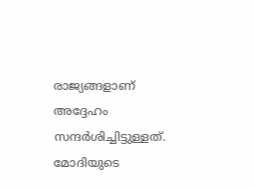രാജ്യങ്ങളാണ് അദ്ദേഹം സന്ദർശിച്ചിട്ടുള്ളത്.
മോദിയുടെ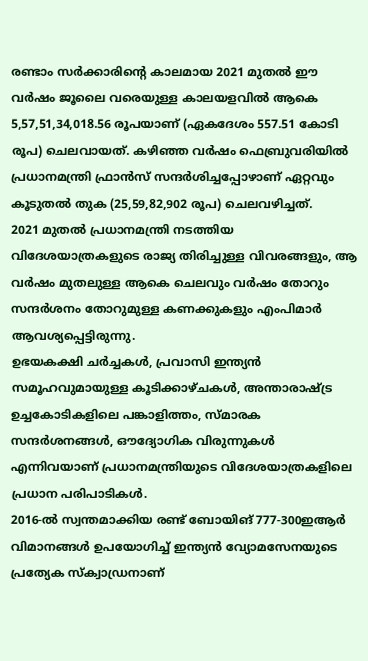രണ്ടാം സർക്കാരിന്റെ കാലമായ 2021 മുതൽ ഈ വർഷം ജൂലൈ വരെയുള്ള കാലയളവിൽ ആകെ 5,57,51,34,018.56 രൂപയാണ് (ഏകദേശം 557.51 കോടി രൂപ) ചെലവായത്. കഴിഞ്ഞ വർഷം ഫെബ്രുവരിയിൽ പ്രധാനമന്ത്രി ഫ്രാൻസ് സന്ദർശിച്ചപ്പോഴാണ് ഏറ്റവും കൂടുതൽ തുക (25,59,82,902 രൂപ) ചെലവഴിച്ചത്.
2021 മുതൽ പ്രധാനമന്ത്രി നടത്തിയ വിദേശയാത്രകളുടെ രാജ്യ തിരിച്ചുള്ള വിവരങ്ങളും, ആ വർഷം മുതലുള്ള ആകെ ചെലവും വർഷം തോറും സന്ദർശനം തോറുമുള്ള കണക്കുകളും എംപിമാർ ആവശ്യപ്പെട്ടിരുന്നു.
ഉഭയകക്ഷി ചർച്ചകൾ, പ്രവാസി ഇന്ത്യൻ സമൂഹവുമായുള്ള കൂടിക്കാഴ്ചകൾ, അന്താരാഷ്ട്ര ഉച്ചകോടികളിലെ പങ്കാളിത്തം, സ്മാരക സന്ദർശനങ്ങൾ, ഔദ്യോഗിക വിരുന്നുകൾ എന്നിവയാണ് പ്രധാനമന്ത്രിയുടെ വിദേശയാത്രകളിലെ പ്രധാന പരിപാടികൾ.
2016-ൽ സ്വന്തമാക്കിയ രണ്ട് ബോയിങ് 777-300ഇആർ വിമാനങ്ങൾ ഉപയോഗിച്ച് ഇന്ത്യൻ വ്യോമസേനയുടെ പ്രത്യേക സ്ക്വാഡ്രനാണ്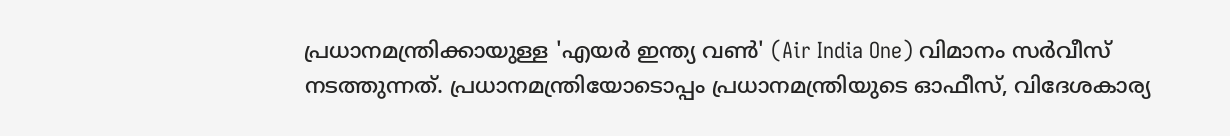പ്രധാനമന്ത്രിക്കായുള്ള 'എയർ ഇന്ത്യ വൺ' (Air India One) വിമാനം സർവീസ് നടത്തുന്നത്. പ്രധാനമന്ത്രിയോടൊപ്പം പ്രധാനമന്ത്രിയുടെ ഓഫീസ്, വിദേശകാര്യ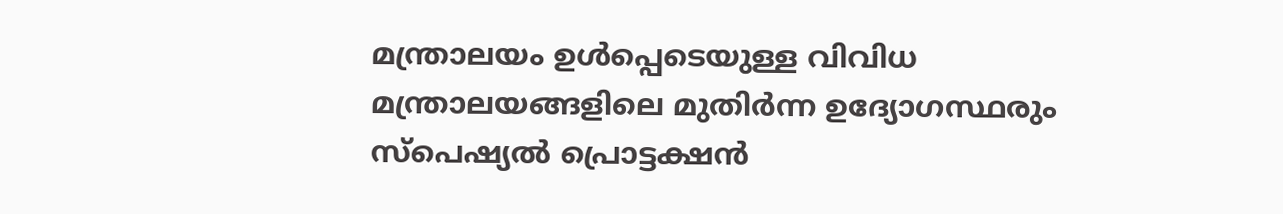മന്ത്രാലയം ഉൾപ്പെടെയുള്ള വിവിധ മന്ത്രാലയങ്ങളിലെ മുതിർന്ന ഉദ്യോഗസ്ഥരും സ്പെഷ്യൽ പ്രൊട്ടക്ഷൻ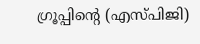ഗ്രൂപ്പിന്റെ (എസ്പിജി)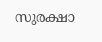സുരക്ഷാ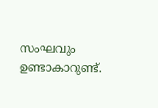സംഘവും ഉണ്ടാകാറുണ്ട്.